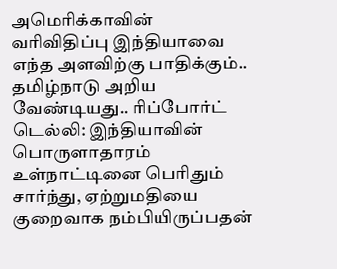அமெரிக்காவின் வரிவிதிப்பு இந்தியாவை எந்த அளவிற்கு பாதிக்கும்.. தமிழ்நாடு அறிய வேண்டியது.. ரிப்போர்ட்
டெல்லி: இந்தியாவின் பொருளாதாரம் உள்நாட்டினை பெரிதும் சார்ந்து, ஏற்றுமதியை குறைவாக நம்பியிருப்பதன்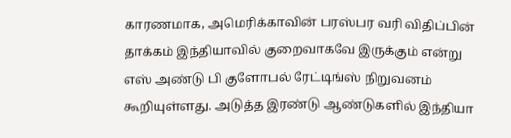காரணமாக, அமெரிக்காவின் பரஸ்பர வரி விதிப்பின் தாக்கம் இந்தியாவில் குறைவாகவே இருக்கும் என்று எஸ் அண்டு பி குளோபல் ரேட்டிங்ஸ் நிறுவனம் கூறியுள்ளது. அடுத்த இரண்டு ஆண்டுகளில் இந்தியா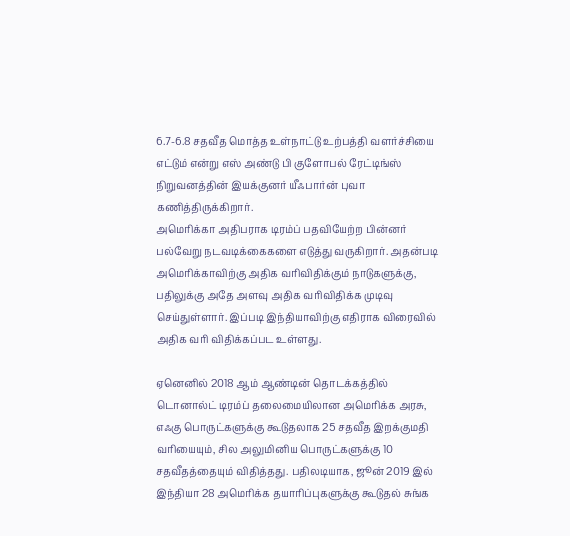6.7-6.8 சதவீத மொத்த உள்நாட்டு உற்பத்தி வளர்ச்சியை எட்டும் என்று எஸ் அண்டு பி குளோபல் ரேட்டிங்ஸ் நிறுவனத்தின் இயக்குனர் யீஃபார்ன் புவா கணித்திருக்கிறார்.
அமெரிக்கா அதிபராக டிரம்ப் பதவியேற்ற பின்னர் பல்வேறு நடவடிக்கைகளை எடுத்து வருகிறார். அதன்படி அமெரிக்காவிற்கு அதிக வரிவிதிக்கும் நாடுகளுக்கு, பதிலுக்கு அதே அளவு அதிக வரிவிதிக்க முடிவு செய்துள்ளார். இப்படி இந்தியாவிற்கு எதிராக விரைவில் அதிக வரி விதிக்கப்பட உள்ளது.

ஏனெனில் 2018 ஆம் ஆண்டின் தொடக்கத்தில் டொனால்ட் டிரம்ப் தலைமையிலான அமெரிக்க அரசு, எஃகு பொருட்களுக்கு கூடுதலாக 25 சதவீத இறக்குமதி வரியையும், சில அலுமினிய பொருட்களுக்கு 10 சதவீதத்தையும் விதித்தது. பதிலடியாக, ஜூன் 2019 இல் இந்தியா 28 அமெரிக்க தயாரிப்புகளுக்கு கூடுதல் சுங்க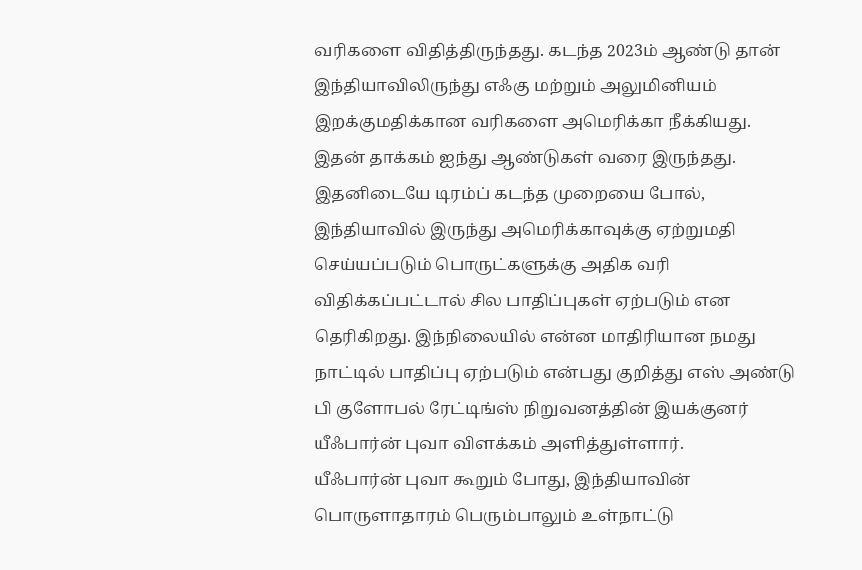வரிகளை விதித்திருந்தது. கடந்த 2023ம் ஆண்டு தான் இந்தியாவிலிருந்து எஃகு மற்றும் அலுமினியம் இறக்குமதிக்கான வரிகளை அமெரிக்கா நீக்கியது. இதன் தாக்கம் ஐந்து ஆண்டுகள் வரை இருந்தது.
இதனிடையே டிரம்ப் கடந்த முறையை போல், இந்தியாவில் இருந்து அமெரிக்காவுக்கு ஏற்றுமதி செய்யப்படும் பொருட்களுக்கு அதிக வரி விதிக்கப்பட்டால் சில பாதிப்புகள் ஏற்படும் என தெரிகிறது. இந்நிலையில் என்ன மாதிரியான நமது நாட்டில் பாதிப்பு ஏற்படும் என்பது குறித்து எஸ் அண்டு பி குளோபல் ரேட்டிங்ஸ் நிறுவனத்தின் இயக்குனர் யீஃபார்ன் புவா விளக்கம் அளித்துள்ளார்.
யீஃபார்ன் புவா கூறும் போது, இந்தியாவின் பொருளாதாரம் பெரும்பாலும் உள்நாட்டு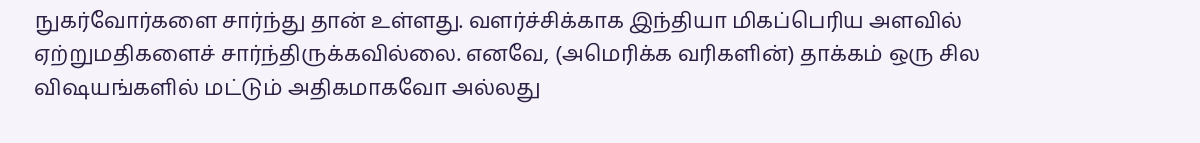நுகர்வோர்களை சார்ந்து தான் உள்ளது. வளர்ச்சிக்காக இந்தியா மிகப்பெரிய அளவில் ஏற்றுமதிகளைச் சார்ந்திருக்கவில்லை. எனவே, (அமெரிக்க வரிகளின்) தாக்கம் ஒரு சில விஷயங்களில் மட்டும் அதிகமாகவோ அல்லது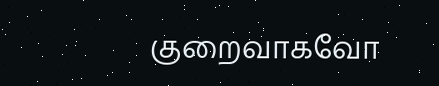குறைவாகவோ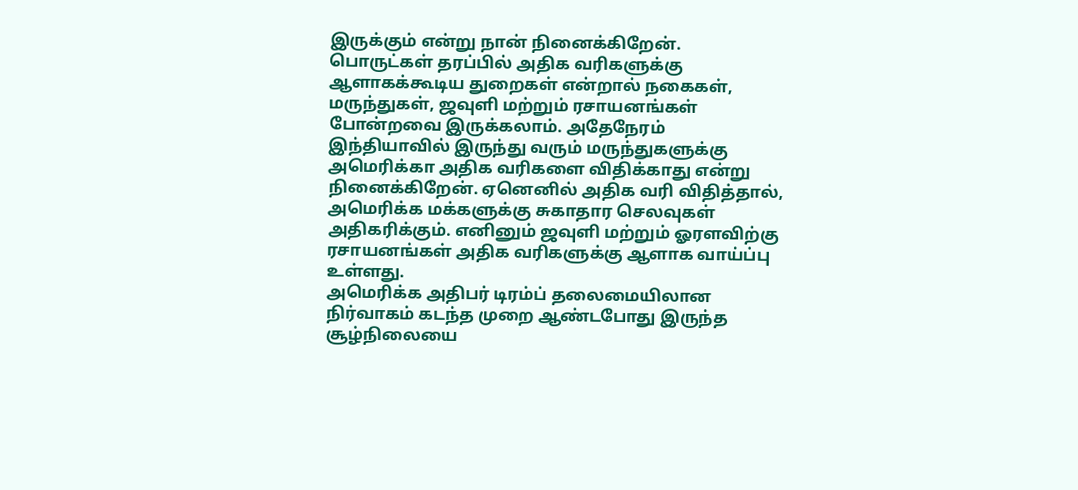இருக்கும் என்று நான் நினைக்கிறேன்.
பொருட்கள் தரப்பில் அதிக வரிகளுக்கு ஆளாகக்கூடிய துறைகள் என்றால் நகைகள், மருந்துகள், ஜவுளி மற்றும் ரசாயனங்கள் போன்றவை இருக்கலாம். அதேநேரம் இந்தியாவில் இருந்து வரும் மருந்துகளுக்கு அமெரிக்கா அதிக வரிகளை விதிக்காது என்று நினைக்கிறேன். ஏனெனில் அதிக வரி விதித்தால், அமெரிக்க மக்களுக்கு சுகாதார செலவுகள் அதிகரிக்கும். எனினும் ஜவுளி மற்றும் ஓரளவிற்கு ரசாயனங்கள் அதிக வரிகளுக்கு ஆளாக வாய்ப்பு உள்ளது.
அமெரிக்க அதிபர் டிரம்ப் தலைமையிலான நிர்வாகம் கடந்த முறை ஆண்டபோது இருந்த சூழ்நிலையை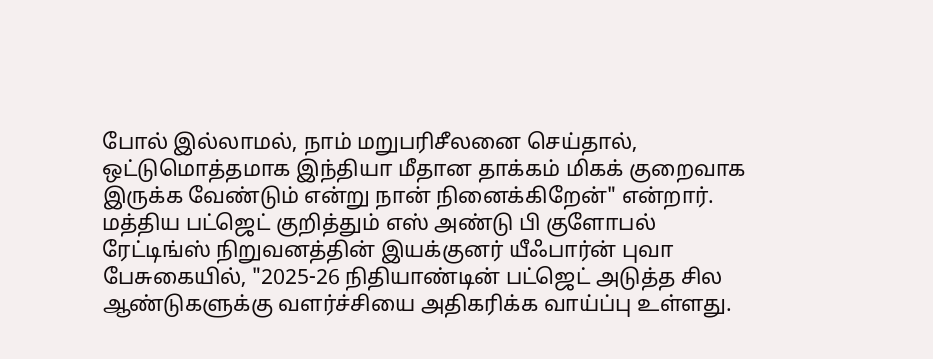போல் இல்லாமல், நாம் மறுபரிசீலனை செய்தால், ஒட்டுமொத்தமாக இந்தியா மீதான தாக்கம் மிகக் குறைவாக இருக்க வேண்டும் என்று நான் நினைக்கிறேன்" என்றார்.
மத்திய பட்ஜெட் குறித்தும் எஸ் அண்டு பி குளோபல் ரேட்டிங்ஸ் நிறுவனத்தின் இயக்குனர் யீஃபார்ன் புவா பேசுகையில், "2025-26 நிதியாண்டின் பட்ஜெட் அடுத்த சில ஆண்டுகளுக்கு வளர்ச்சியை அதிகரிக்க வாய்ப்பு உள்ளது.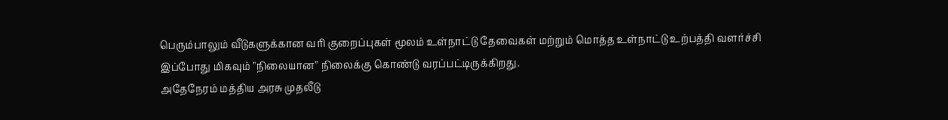பெரும்பாலும் வீடுகளுக்கான வரி குறைப்புகள் மூலம் உள்நாட்டு தேவைகள் மற்றும் மொத்த உள்நாட்டு உற்பத்தி வளர்ச்சி இப்போது மிகவும் "நிலையான" நிலைக்கு கொண்டு வரப்பட்டிருக்கிறது.
அதேநேரம் மத்திய அரசு முதலீடு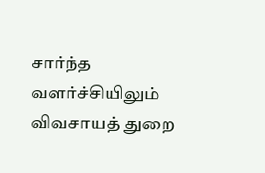சார்ந்த வளர்ச்சியிலும் விவசாயத் துறை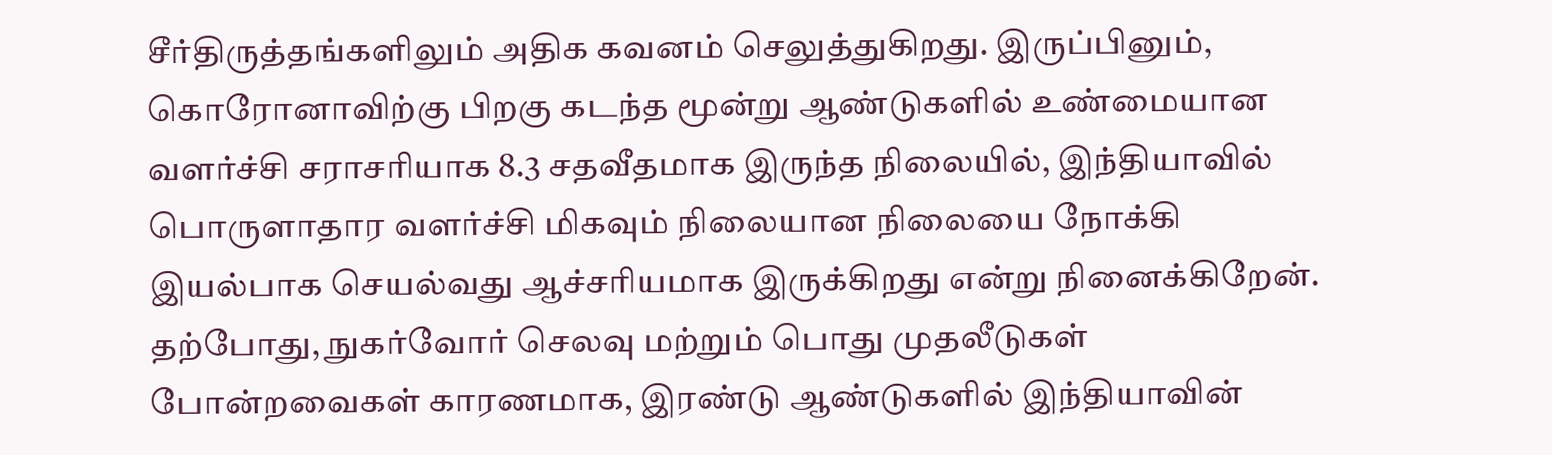சீர்திருத்தங்களிலும் அதிக கவனம் செலுத்துகிறது. இருப்பினும், கொரோனாவிற்கு பிறகு கடந்த மூன்று ஆண்டுகளில் உண்மையான வளர்ச்சி சராசரியாக 8.3 சதவீதமாக இருந்த நிலையில், இந்தியாவில் பொருளாதார வளர்ச்சி மிகவும் நிலையான நிலையை நோக்கி இயல்பாக செயல்வது ஆச்சரியமாக இருக்கிறது என்று நினைக்கிறேன்.
தற்போது, நுகர்வோர் செலவு மற்றும் பொது முதலீடுகள் போன்றவைகள் காரணமாக, இரண்டு ஆண்டுகளில் இந்தியாவின்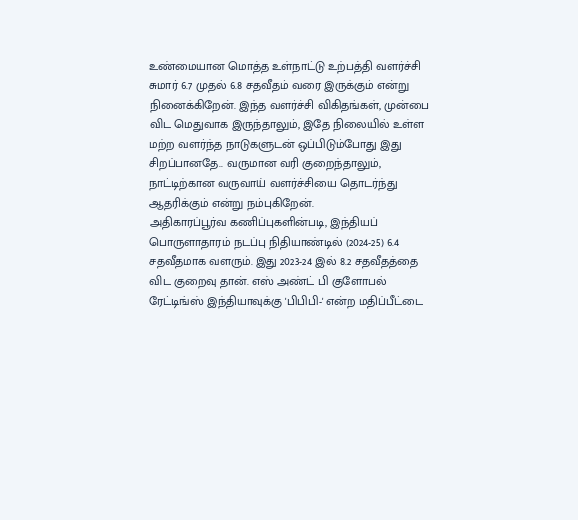உண்மையான மொத்த உள்நாட்டு உற்பத்தி வளர்ச்சி சுமார் 6.7 முதல் 6.8 சதவீதம் வரை இருக்கும் என்று நினைக்கிறேன். இந்த வளர்ச்சி விகிதங்கள், முன்பை விட மெதுவாக இருந்தாலும், இதே நிலையில் உள்ள மற்ற வளர்ந்த நாடுகளுடன் ஒப்பிடும்போது இது சிறப்பானதே.. வருமான வரி குறைந்தாலும், நாட்டிற்கான வருவாய் வளர்ச்சியை தொடர்ந்து ஆதரிக்கும் என்று நம்புகிறேன்.
அதிகாரப்பூர்வ கணிப்புகளின்படி, இந்தியப் பொருளாதாரம் நடப்பு நிதியாண்டில் (2024-25) 6.4 சதவீதமாக வளரும். இது 2023-24 இல் 8.2 சதவீதத்தை விட குறைவு தான். எஸ் அண்ட் பி குளோபல் ரேட்டிங்ஸ் இந்தியாவுக்கு 'பிபிபி-' என்ற மதிப்பீட்டை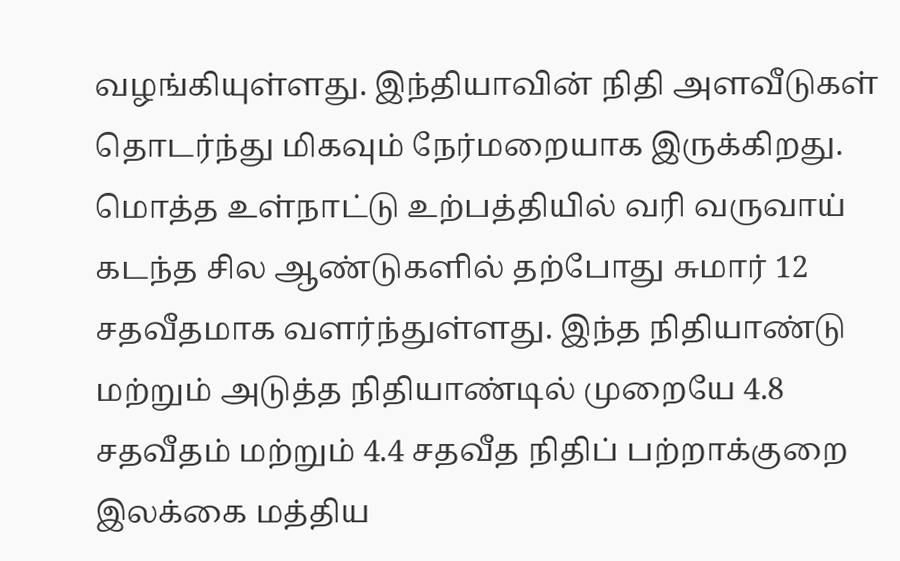வழங்கியுள்ளது. இந்தியாவின் நிதி அளவீடுகள் தொடர்ந்து மிகவும் நேர்மறையாக இருக்கிறது. மொத்த உள்நாட்டு உற்பத்தியில் வரி வருவாய் கடந்த சில ஆண்டுகளில் தற்போது சுமார் 12 சதவீதமாக வளர்ந்துள்ளது. இந்த நிதியாண்டு மற்றும் அடுத்த நிதியாண்டில் முறையே 4.8 சதவீதம் மற்றும் 4.4 சதவீத நிதிப் பற்றாக்குறை இலக்கை மத்திய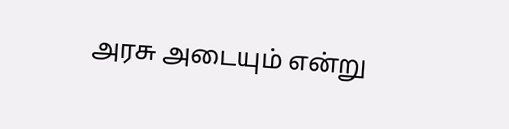அரசு அடையும் என்று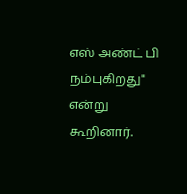எஸ் அண்ட் பி நம்புகிறது" என்று கூறினார்.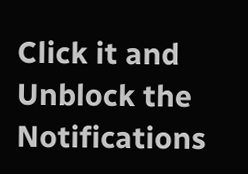Click it and Unblock the Notifications